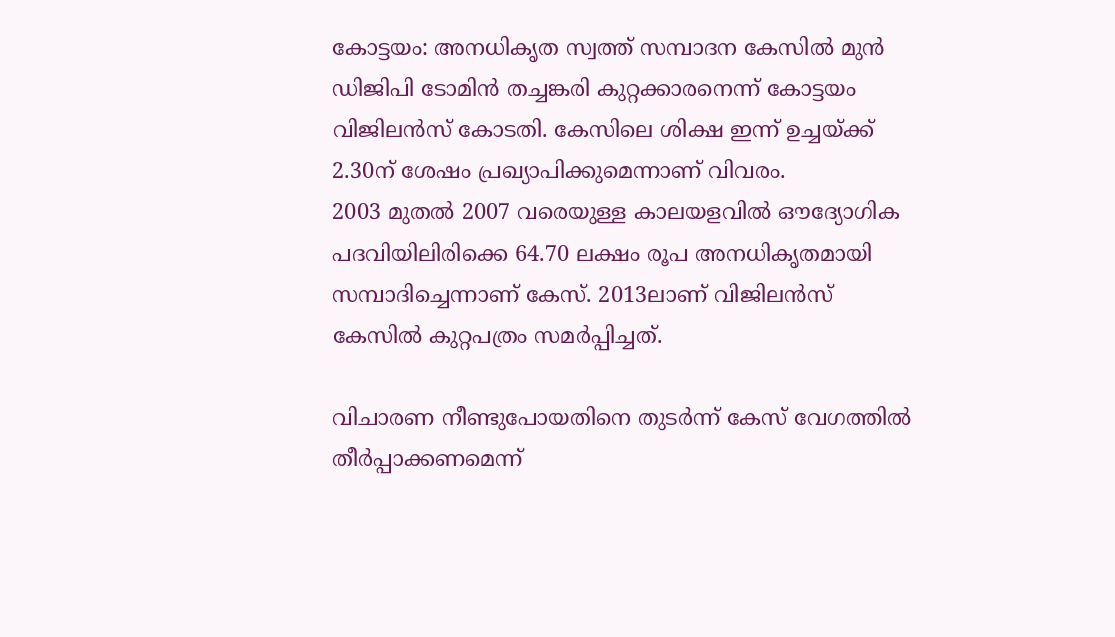കോട്ടയം: അനധികൃത സ്വത്ത് സമ്പാദന കേസിൽ മുൻ ഡിജിപി ടോമിൻ തച്ചങ്കരി കുറ്റക്കാരനെന്ന് കോട്ടയം വിജിലൻസ് കോടതി. കേസിലെ ശിക്ഷ ഇന്ന് ഉച്ചയ്ക്ക് 2.30ന് ശേഷം പ്രഖ്യാപിക്കുമെന്നാണ് വിവരം.
2003 മുതൽ 2007 വരെയുള്ള കാലയളവിൽ ഔദ്യോഗിക പദവിയിലിരിക്കെ 64.70 ലക്ഷം രൂപ അനധികൃതമായി സമ്പാദിച്ചെന്നാണ് കേസ്. 2013ലാണ് വിജിലൻസ് കേസിൽ കുറ്റപത്രം സമർപ്പിച്ചത്.

വിചാരണ നീണ്ടുപോയതിനെ തുടർന്ന് കേസ് വേഗത്തിൽ തീർപ്പാക്കണമെന്ന്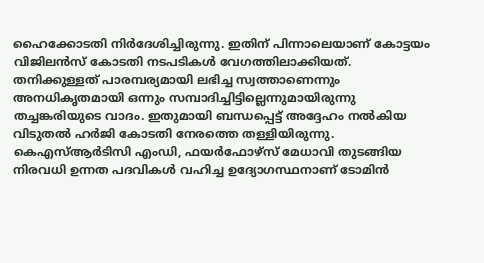ഹൈക്കോടതി നിർദേശിച്ചിരുന്നു. ഇതിന് പിന്നാലെയാണ് കോട്ടയം വിജിലൻസ് കോടതി നടപടികൾ വേഗത്തിലാക്കിയത്.
തനിക്കുള്ളത് പാരമ്പര്യമായി ലഭിച്ച സ്വത്താണെന്നും അനധികൃതമായി ഒന്നും സമ്പാദിച്ചിട്ടില്ലെന്നുമായിരുന്നു തച്ചങ്കരിയുടെ വാദം. ഇതുമായി ബന്ധപ്പെട്ട് അദ്ദേഹം നൽകിയ വിടുതൽ ഹർജി കോടതി നേരത്തെ തള്ളിയിരുന്നു.
കെഎസ്ആർടിസി എംഡി, ഫയർഫോഴ്സ് മേധാവി തുടങ്ങിയ നിരവധി ഉന്നത പദവികൾ വഹിച്ച ഉദ്യോഗസ്ഥനാണ് ടോമിൻ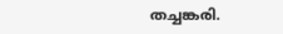തച്ചങ്കരി.